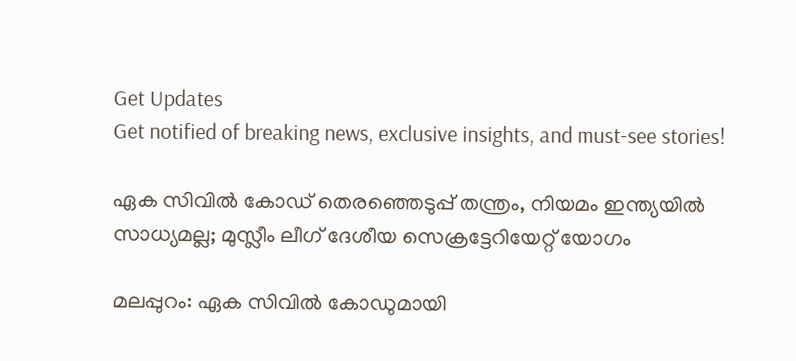Get Updates
Get notified of breaking news, exclusive insights, and must-see stories!

ഏക സിവില്‍ കോഡ് തെരഞ്ഞെടുപ്പ് തന്ത്രം, നിയമം ഇന്ത്യയില്‍ സാധ്യമല്ല; മുസ്ലീം ലീഗ് ദേശീയ സെക്രട്ടേറിയേറ്റ് യോഗം

മലപ്പുറം: ഏക സിവില്‍ കോഡുമായി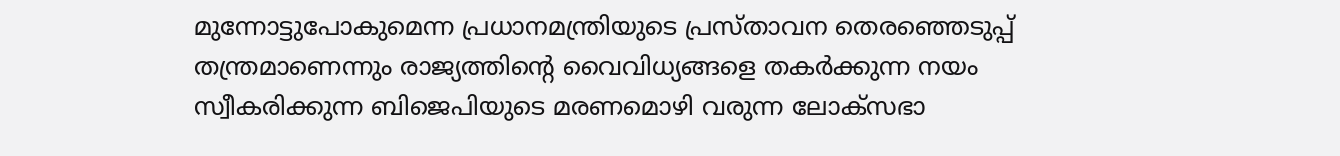മുന്നോട്ടുപോകുമെന്ന പ്രധാനമന്ത്രിയുടെ പ്രസ്താവന തെരഞ്ഞെടുപ്പ് തന്ത്രമാണെന്നും രാജ്യത്തിന്റെ വൈവിധ്യങ്ങളെ തകര്‍ക്കുന്ന നയം സ്വീകരിക്കുന്ന ബിജെപിയുടെ മരണമൊഴി വരുന്ന ലോക്‌സഭാ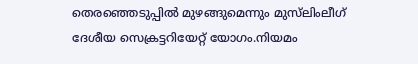തെരഞ്ഞെടുപ്പില്‍ മുഴങ്ങുമെന്നും മുസ്‌ലിംലീഗ് ദേശീയ സെക്രട്ടറിയേറ്റ് യോഗം.നിയമം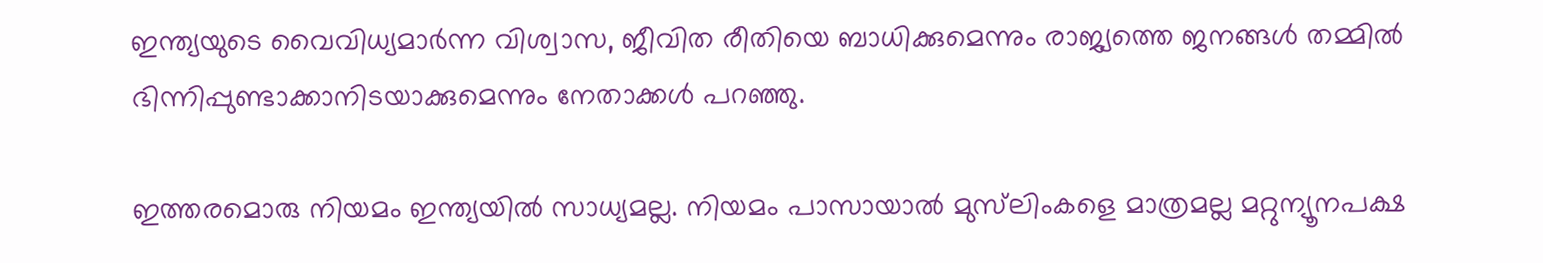ഇന്ത്യയുടെ വൈവിധ്യമാര്‍ന്ന വിശ്വാസ, ജീവിത രീതിയെ ബാധിക്കുമെന്നും രാജ്യത്തെ ജനങ്ങള്‍ തമ്മില്‍ ഭിന്നിപ്പുണ്ടാക്കാനിടയാക്കുമെന്നും നേതാക്കള്‍ പറഞ്ഞു.

ഇത്തരമൊരു നിയമം ഇന്ത്യയില്‍ സാധ്യമല്ല. നിയമം പാസായാല്‍ മുസ്‌ലിംകളെ മാത്രമല്ല മറ്റുന്യൂനപക്ഷ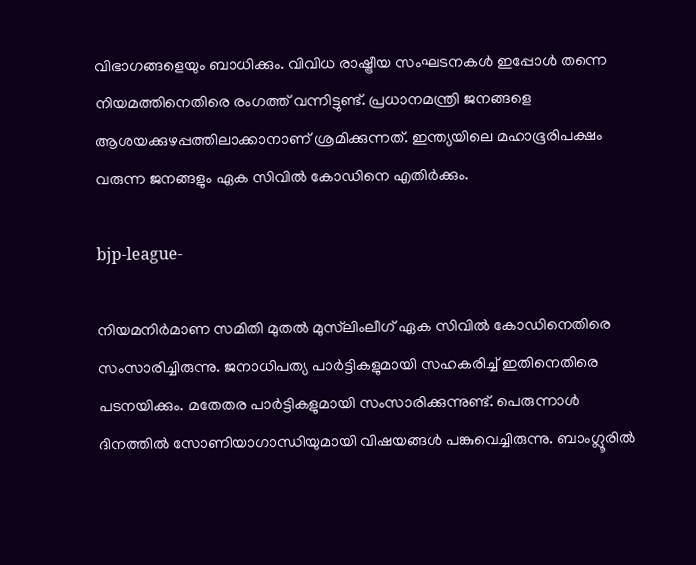വിഭാഗങ്ങളെയും ബാധിക്കും. വിവിധ രാഷ്ട്രീയ സംഘടനകള്‍ ഇപ്പോള്‍ തന്നെ നിയമത്തിനെതിരെ രംഗത്ത് വന്നിട്ടുണ്ട്. പ്രധാനമന്ത്രി ജനങ്ങളെ ആശയക്കുഴപ്പത്തിലാക്കാനാണ് ശ്രമിക്കുന്നത്. ഇന്ത്യയിലെ മഹാഭൂരിപക്ഷം വരുന്ന ജനങ്ങളും ഏക സിവില്‍ കോഡിനെ എതിര്‍ക്കും.

bjp-league-

നിയമനിര്‍മാണ സമിതി മുതല്‍ മുസ്‌ലിംലീഗ് ഏക സിവില്‍ കോഡിനെതിരെ സംസാരിച്ചിരുന്നു. ജനാധിപത്യ പാര്‍ട്ടികളുമായി സഹകരിച്ച് ഇതിനെതിരെ പടനയിക്കും. മതേതര പാര്‍ട്ടികളുമായി സംസാരിക്കുന്നുണ്ട്. പെരുന്നാള്‍ ദിനത്തില്‍ സോണിയാഗാന്ധിയുമായി വിഷയങ്ങള്‍ പങ്കുവെച്ചിരുന്നു. ബാംഗ്ലൂരില്‍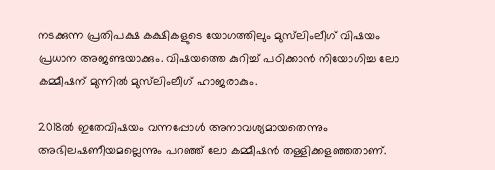നടക്കുന്ന പ്രതിപക്ഷ കക്ഷികളുടെ യോഗത്തിലും മുസ്‌ലിംലീഗ് വിഷയം പ്രധാന അജണ്ടയാക്കും. വിഷയത്തെ കുറിച്ച് പഠിക്കാന്‍ നിയോഗിച്ച ലോ കമ്മീഷന് മുന്നില്‍ മുസ്‌ലിംലീഗ് ഹാജരാകും.

2018ല്‍ ഇതേവിഷയം വന്നപ്പോള്‍ അനാവശ്യമായതെന്നും അഭിലഷണീയമല്ലെന്നും പറഞ്ഞ് ലോ കമ്മീഷന്‍ തള്ളിക്കളഞ്ഞതാണ്.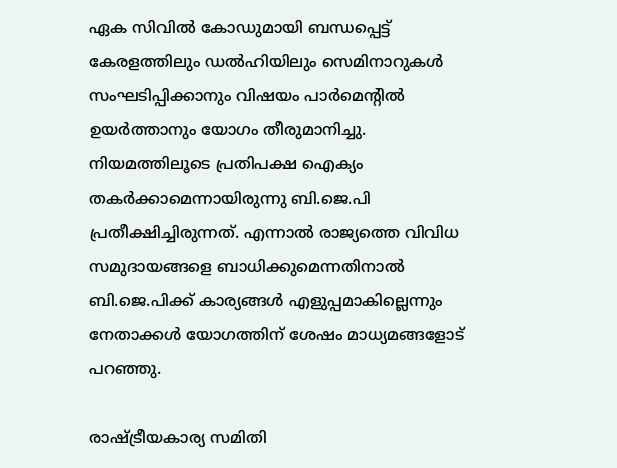ഏക സിവില്‍ കോഡുമായി ബന്ധപ്പെട്ട് കേരളത്തിലും ഡല്‍ഹിയിലും സെമിനാറുകള്‍ സംഘടിപ്പിക്കാനും വിഷയം പാര്‍മെന്റില്‍ ഉയര്‍ത്താനും യോഗം തീരുമാനിച്ചു. നിയമത്തിലൂടെ പ്രതിപക്ഷ ഐക്യം തകര്‍ക്കാമെന്നായിരുന്നു ബി.ജെ.പി പ്രതീക്ഷിച്ചിരുന്നത്. എന്നാല്‍ രാജ്യത്തെ വിവിധ സമുദായങ്ങളെ ബാധിക്കുമെന്നതിനാല്‍ ബി.ജെ.പിക്ക് കാര്യങ്ങള്‍ എളുപ്പമാകില്ലെന്നും നേതാക്കള്‍ യോഗത്തിന് ശേഷം മാധ്യമങ്ങളോട് പറഞ്ഞു.

രാഷ്ട്രീയകാര്യ സമിതി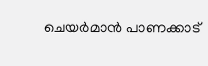ചെയര്‍മാന്‍ പാണക്കാട്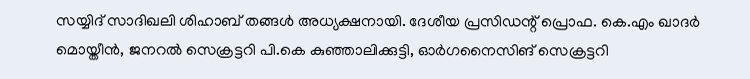സയ്യിദ് സാദിഖലി ശിഹാബ് തങ്ങള്‍ അധ്യക്ഷനായി. ദേശീയ പ്രസിഡന്റ് പ്രൊഫ. കെ.എം ഖാദര്‍ മൊയ്തീന്‍, ജനറല്‍ സെക്രട്ടറി പി.കെ കുഞ്ഞാലിക്കുട്ടി, ഓര്‍ഗനൈസിങ് സെക്രട്ടറി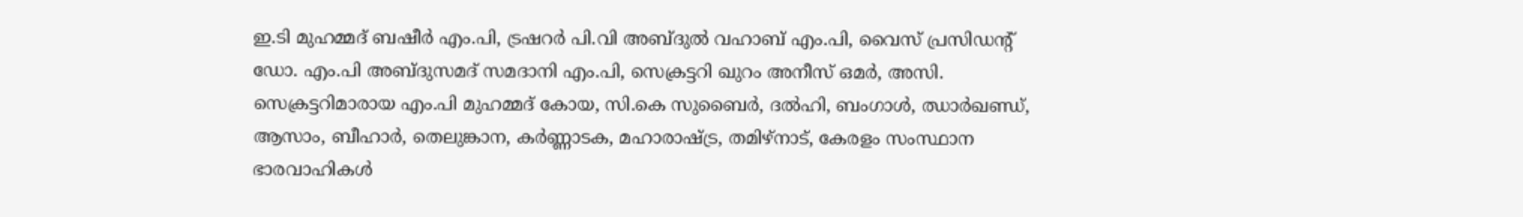ഇ.ടി മുഹമ്മദ് ബഷീര്‍ എം.പി, ട്രഷറര്‍ പി.വി അബ്ദുല്‍ വഹാബ് എം.പി, വൈസ് പ്രസിഡന്റ് ഡോ. എം.പി അബ്ദുസമദ് സമദാനി എം.പി, സെക്രട്ടറി ഖുറം അനീസ് ഒമര്‍, അസി. സെക്രട്ടറിമാരായ എം.പി മുഹമ്മദ് കോയ, സി.കെ സുബൈര്‍, ദല്‍ഹി, ബംഗാള്‍, ഝാര്‍ഖണ്ഡ്, ആസാം, ബീഹാര്‍, തെലുങ്കാന, കര്‍ണ്ണാടക, മഹാരാഷ്ട്ര, തമിഴ്‌നാട്, കേരളം സംസ്ഥാന ഭാരവാഹികള്‍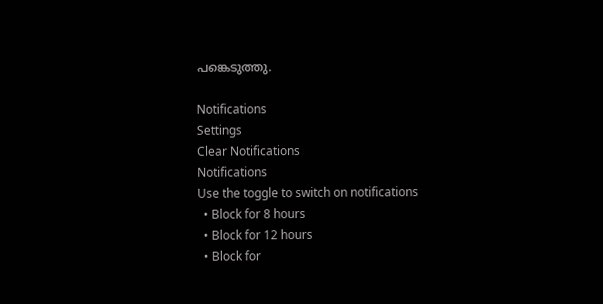പങ്കെടുത്തു.

Notifications
Settings
Clear Notifications
Notifications
Use the toggle to switch on notifications
  • Block for 8 hours
  • Block for 12 hours
  • Block for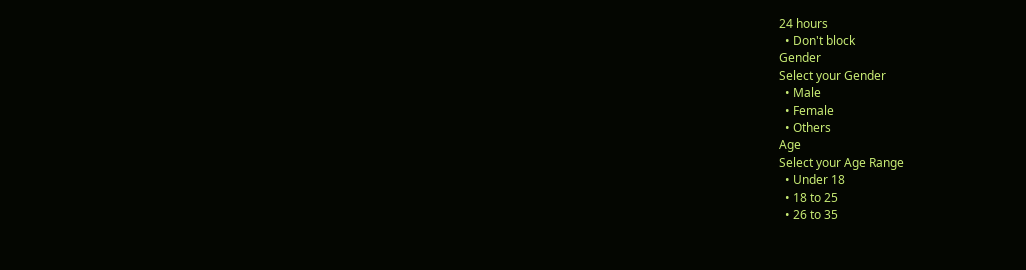24 hours
  • Don't block
Gender
Select your Gender
  • Male
  • Female
  • Others
Age
Select your Age Range
  • Under 18
  • 18 to 25
  • 26 to 35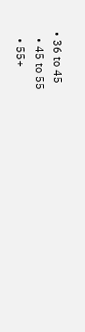• 36 to 45
  • 45 to 55
  • 55+